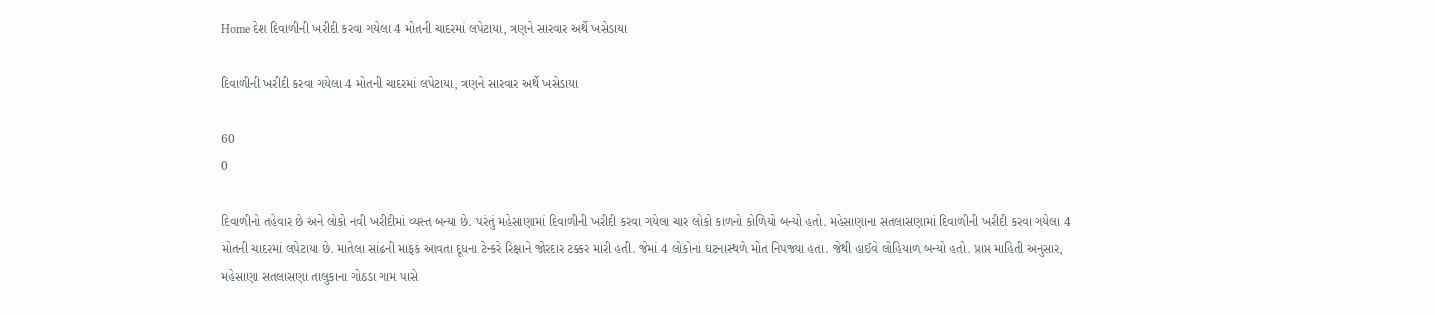Home દેશ દિવાળીની ખરીદી કરવા ગયેલા 4 મોતની ચાદરમાં લપેટાયા, ત્રણને સારવાર અર્થે ખસેડાયા

દિવાળીની ખરીદી કરવા ગયેલા 4 મોતની ચાદરમાં લપેટાયા, ત્રણને સારવાર અર્થે ખસેડાયા

60
0

દિવાળીનો તહેવાર છે અને લોકો નવી ખરીદીમાં વ્યસ્ત બન્યા છે. પરંતું મહેસાણામાં દિવાળીની ખરીદી કરવા ગયેલા ચાર લોકો કાળનો કોળિયો બન્યો હતો. મહેસાણાના સતલાસણામાં દિવાળીની ખરીદી કરવા ગયેલા 4 મોતની ચાદરમાં લપેટાયા છે. માતેલા સાંઢની માફક આવતા દૂધના ટેન્કરે રિક્ષાને જોરદાર ટક્કર મારી હતી. જેમાં 4 લોકોનાં ઘટનાસ્થળે મોત નિપજ્યા હતા. જેથી હાઈવે લોહિયાળ બન્યો હતો. પ્રાપ્ત માહિતી અનુસાર, મહેસાણા સતલાસણા તાલુકાના ગોઠડા ગામ પાસે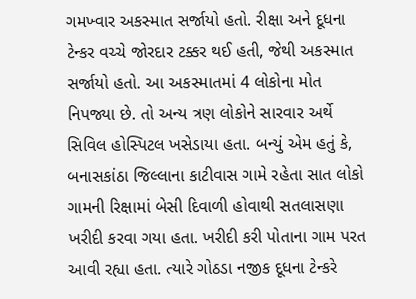ગમખ્વાર અકસ્માત સર્જાયો હતો. રીક્ષા અને દૂધના ટેન્કર વચ્ચે જોરદાર ટક્કર થઈ હતી, જેથી અકસ્માત સર્જાયો હતો. આ અકસ્માતમાં 4 લોકોના મોત નિપજ્યા છે. તો અન્ય ત્રણ લોકોને સારવાર અર્થે સિવિલ હોસ્પિટલ ખસેડાયા હતા. બન્યું એમ હતું કે, બનાસકાંઠા જિલ્લાના કાટીવાસ ગામે રહેતા સાત લોકો ગામની રિક્ષામાં બેસી દિવાળી હોવાથી સતલાસણા ખરીદી કરવા ગયા હતા. ખરીદી કરી પોતાના ગામ પરત આવી રહ્યા હતા. ત્યારે ગોઠડા નજીક દૂધના ટેન્કરે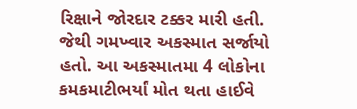રિક્ષાને જોરદાર ટક્કર મારી હતી. જેથી ગમખ્વાર અકસ્માત સર્જાયો હતો. આ અકસ્માતમા 4 લોકોના કમકમાટીભર્યાં મોત થતા હાઈવે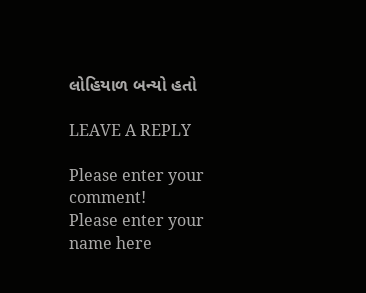લોહિયાળ બન્યો હતો

LEAVE A REPLY

Please enter your comment!
Please enter your name here